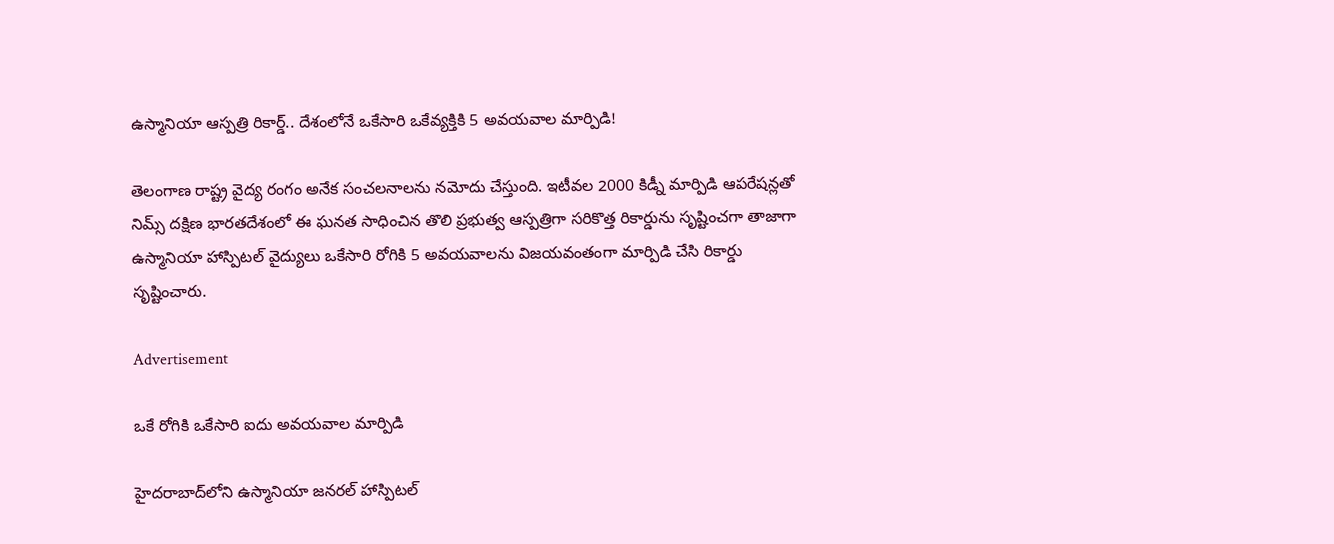ఉస్మానియా ఆస్పత్రి రికార్డ్.. దేశంలోనే ఒకేసారి ఒకేవ్యక్తికి 5 అవయవాల మార్పిడి!

తెలంగాణ రాష్ట్ర వైద్య రంగం అనేక సంచలనాలను నమోదు చేస్తుంది. ఇటీవల 2000 కిడ్నీ మార్పిడి ఆపరేషన్లతో నిమ్స్ దక్షిణ భారతదేశంలో ఈ ఘనత సాధించిన తొలి ప్రభుత్వ ఆస్పత్రిగా సరికొత్త రికార్డును సృష్టించగా తాజాగా ఉస్మానియా హాస్పిటల్ వైద్యులు ఒకేసారి రోగికి 5 అవయవాలను విజయవంతంగా మార్పిడి చేసి రికార్డు సృష్టించారు.

Advertisement

ఒకే రోగికి ఒకేసారి ఐదు అవయవాల మార్పిడి

హైదరాబాద్‌లోని ఉస్మానియా జనరల్ హాస్పిటల్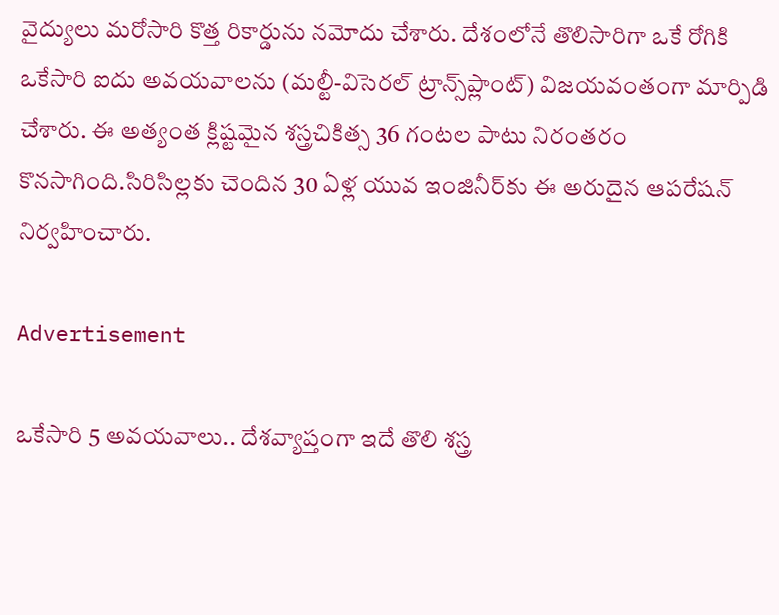వైద్యులు మరోసారి కొత్త రికార్డును నమోదు చేశారు. దేశంలోనే తొలిసారిగా ఒకే రోగికి ఒకేసారి ఐదు అవయవాలను (మల్టీ-విసెరల్ ట్రాన్స్‌ప్లాంట్) విజయవంతంగా మార్పిడి చేశారు. ఈ అత్యంత క్లిష్టమైన శస్త్రచికిత్స 36 గంటల పాటు నిరంతరం కొనసాగింది.సిరిసిల్లకు చెందిన 30 ఏళ్ల యువ ఇంజినీర్‌కు ఈ అరుదైన ఆపరేషన్ నిర్వహించారు.

Advertisement

ఒకేసారి 5 అవయవాలు.. దేశవ్యాప్తంగా ఇదే తొలి శస్త్ర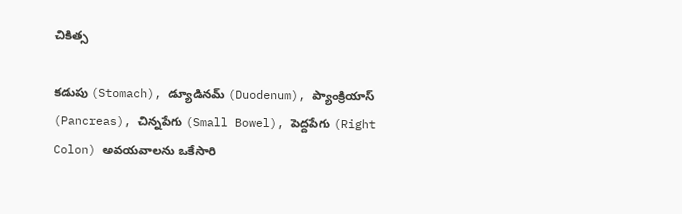చికిత్స

కడుపు (Stomach), డ్యూడినమ్ (Duodenum), ప్యాంక్రియాస్ (Pancreas), చిన్నపేగు (Small Bowel), పెద్దపేగు (Right Colon) అవయవాలను ఒకేసారి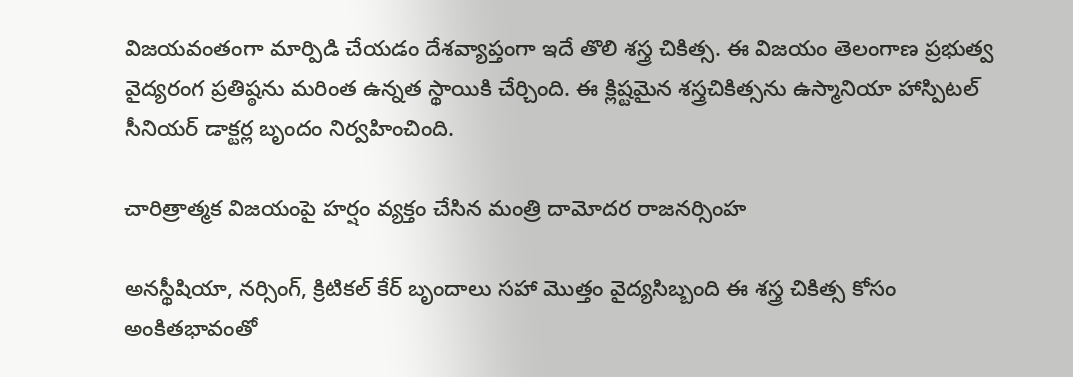విజయవంతంగా మార్పిడి చేయడం దేశవ్యాప్తంగా ఇదే తొలి శస్త్ర చికిత్స. ఈ విజయం తెలంగాణ ప్రభుత్వ వైద్యరంగ ప్రతిష్ఠను మరింత ఉన్నత స్థాయికి చేర్చింది. ఈ క్లిష్టమైన శస్త్రచికిత్సను ఉస్మానియా హాస్పిటల్ సీనియర్ డాక్టర్ల బృందం నిర్వహించింది.

చారిత్రాత్మక విజయంపై హర్షం వ్యక్తం చేసిన మంత్రి దామోదర రాజనర్సింహ

అనస్థీషియా, నర్సింగ్, క్రిటికల్ కేర్ బృందాలు సహా మొత్తం వైద్యసిబ్బంది ఈ శస్త్ర చికిత్స కోసం అంకితభావంతో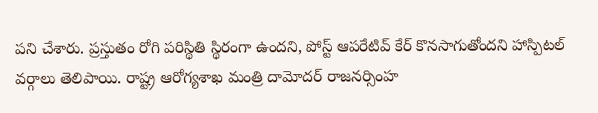పని చేశారు. ప్రస్తుతం రోగి పరిస్థితి స్థిరంగా ఉందని, పోస్ట్ ఆపరేటివ్ కేర్ కొనసాగుతోందని హాస్పిటల్ వర్గాలు తెలిపాయి. రాష్ట్ర ఆరోగ్యశాఖ మంత్రి దామోదర్ రాజనర్సింహ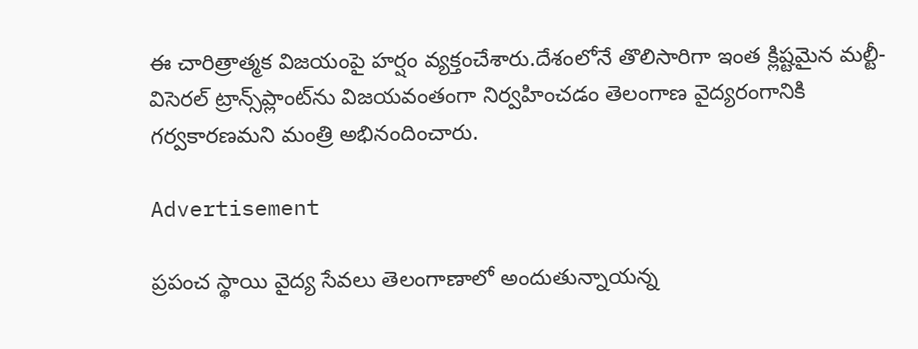ఈ చారిత్రాత్మక విజయంపై హర్షం వ్యక్తంచేశారు.దేశంలోనే తొలిసారిగా ఇంత క్లిష్టమైన మల్టీ-విసెరల్ ట్రాన్స్‌ప్లాంట్‌ను విజయవంతంగా నిర్వహించడం తెలంగాణ వైద్యరంగానికి గర్వకారణమని మంత్రి అభినందించారు.

Advertisement

ప్రపంచ స్థాయి వైద్య సేవలు తెలంగాణాలో అందుతున్నాయన్న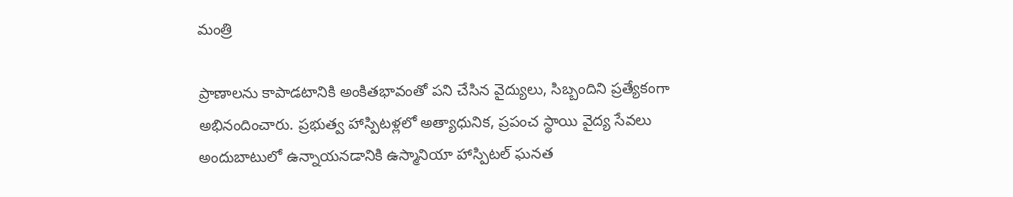మంత్రి

ప్రాణాలను కాపాడటానికి అంకితభావంతో పని చేసిన వైద్యులు, సిబ్బందిని ప్రత్యేకంగా అభినందించారు. ప్రభుత్వ హాస్పిటళ్లలో అత్యాధునిక, ప్రపంచ స్థాయి వైద్య సేవలు అందుబాటులో ఉన్నాయనడానికి ఉస్మానియా హాస్పిటల్ ఘనత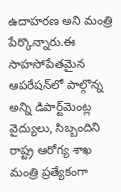ఉదాహరణ అని మంత్రి పేర్కొన్నారు.ఈ సాహసోపేతమైన ఆపరేషన్‌లో పాల్గొన్న అన్ని డిపార్ట్‌మెంట్ల వైద్యులు, సిబ్బందిని రాష్ట్ర ఆరోగ్య శాఖ మంత్రి ప్రత్యేకంగా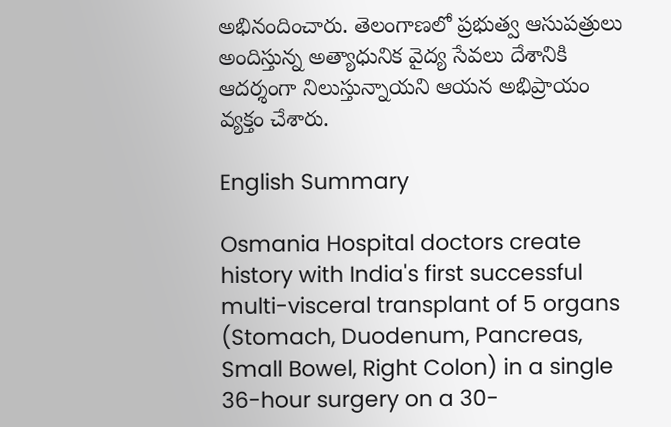అభినందించారు. తెలంగాణలో ప్రభుత్వ ఆసుపత్రులు అందిస్తున్న అత్యాధునిక వైద్య సేవలు దేశానికి ఆదర్శంగా నిలుస్తున్నాయని ఆయన అభిప్రాయం వ్యక్తం చేశారు.

English Summary

Osmania Hospital doctors create history with India's first successful multi-visceral transplant of 5 organs (Stomach, Duodenum, Pancreas, Small Bowel, Right Colon) in a single 36-hour surgery on a 30-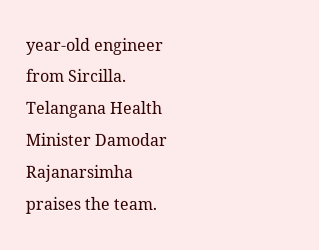year-old engineer from Sircilla. Telangana Health Minister Damodar Rajanarsimha praises the team.